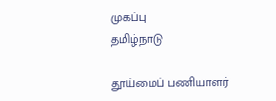முகப்பு
தமிழ்நாடு

தூய்மைப் பணியாளர்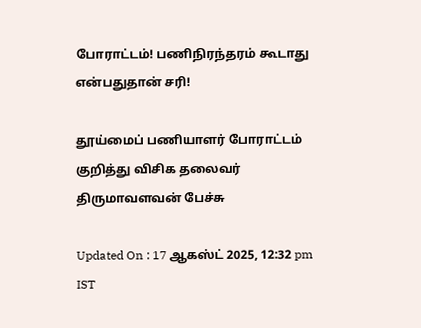போராட்டம்! பணிநிரந்தரம் கூடாது என்பதுதான் சரி!

தூய்மைப் பணியாளர் போராட்டம் குறித்து விசிக தலைவர் திருமாவளவன் பேச்சு

Updated On : 17 ஆகஸ்ட் 2025, 12:32 pm IST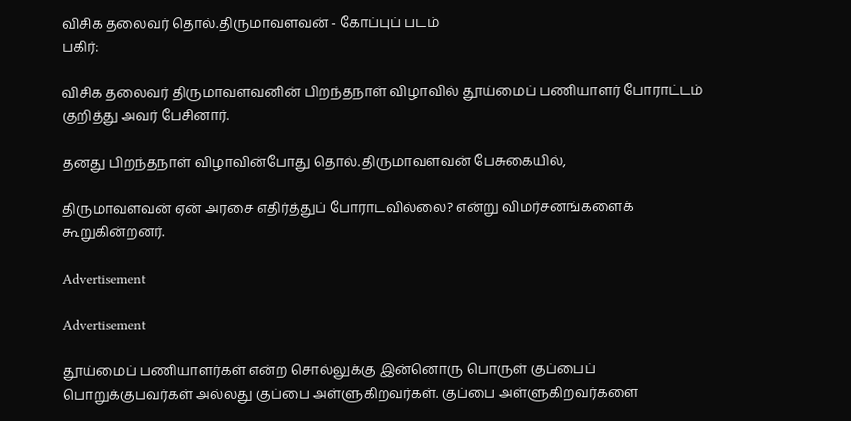விசிக தலைவர் தொல்.திருமாவளவன் - கோப்புப் படம்
பகிர்:

விசிக தலைவர் திருமாவளவனின் பிறந்தநாள் விழாவில் தூய்மைப் பணியாளர் போராட்டம் குறித்து அவர் பேசினார்.

தனது பிறந்தநாள் விழாவின்போது தொல்.திருமாவளவன் பேசுகையில்,

திருமாவளவன் ஏன் அரசை எதிர்த்துப் போராடவில்லை? என்று விமர்சனங்களைக் கூறுகின்றனர்.

Advertisement

Advertisement

தூய்மைப் பணியாளர்கள் என்ற சொல்லுக்கு இன்னொரு பொருள் குப்பைப் பொறுக்குபவர்கள் அல்லது குப்பை அள்ளுகிறவர்கள். குப்பை அள்ளுகிறவர்களை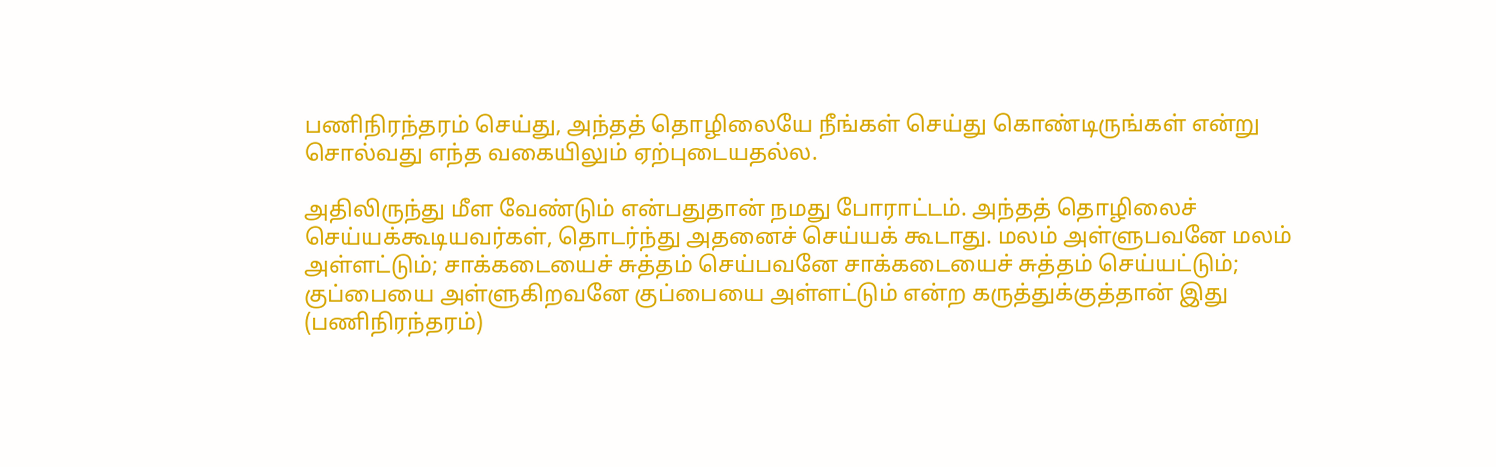பணிநிரந்தரம் செய்து, அந்தத் தொழிலையே நீங்கள் செய்து கொண்டிருங்கள் என்று சொல்வது எந்த வகையிலும் ஏற்புடையதல்ல.

அதிலிருந்து மீள வேண்டும் என்பதுதான் நமது போராட்டம். அந்தத் தொழிலைச் செய்யக்கூடியவர்கள், தொடர்ந்து அதனைச் செய்யக் கூடாது. மலம் அள்ளுபவனே மலம் அள்ளட்டும்; சாக்கடையைச் சுத்தம் செய்பவனே சாக்கடையைச் சுத்தம் செய்யட்டும்; குப்பையை அள்ளுகிறவனே குப்பையை அள்ளட்டும் என்ற கருத்துக்குத்தான் இது (பணிநிரந்தரம்)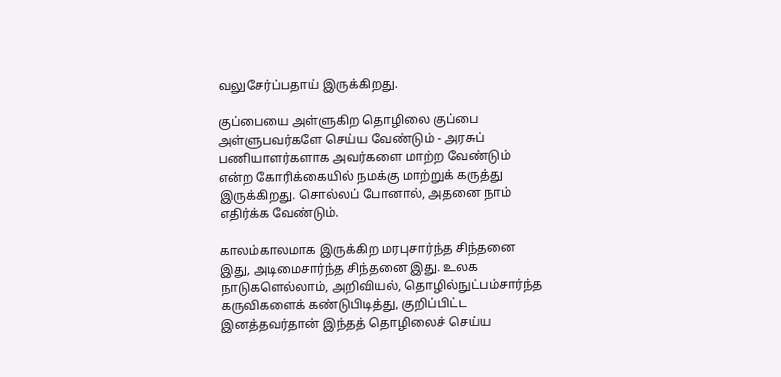வலுசேர்ப்பதாய் இருக்கிறது.

குப்பையை அள்ளுகிற தொழிலை குப்பை அள்ளுபவர்களே செய்ய வேண்டும் - அரசுப் பணியாளர்களாக அவர்களை மாற்ற வேண்டும் என்ற கோரிக்கையில் நமக்கு மாற்றுக் கருத்து இருக்கிறது. சொல்லப் போனால், அதனை நாம் எதிர்க்க வேண்டும்.

காலம்காலமாக இருக்கிற மரபுசார்ந்த சிந்தனை இது, அடிமைசார்ந்த சிந்தனை இது. உலக நாடுகளெல்லாம், அறிவியல், தொழில்நுட்பம்சார்ந்த கருவிகளைக் கண்டுபிடித்து, குறிப்பிட்ட இனத்தவர்தான் இந்தத் தொழிலைச் செய்ய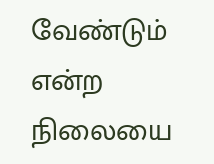வேண்டும் என்ற நிலையை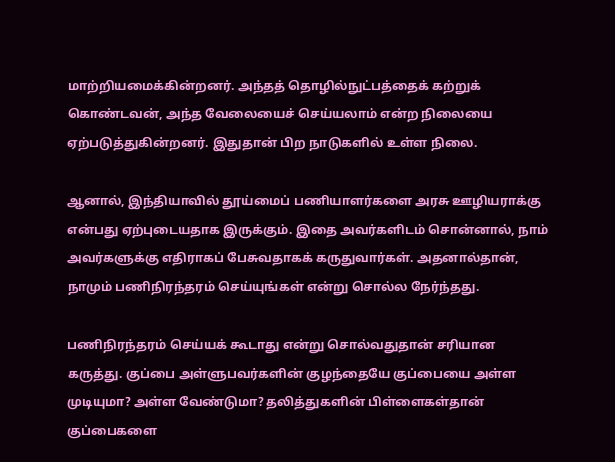மாற்றியமைக்கின்றனர். அந்தத் தொழில்நுட்பத்தைக் கற்றுக் கொண்டவன், அந்த வேலையைச் செய்யலாம் என்ற நிலையை ஏற்படுத்துகின்றனர். இதுதான் பிற நாடுகளில் உள்ள நிலை.

ஆனால், இந்தியாவில் தூய்மைப் பணியாளர்களை அரசு ஊழியராக்கு என்பது ஏற்புடையதாக இருக்கும். இதை அவர்களிடம் சொன்னால், நாம் அவர்களுக்கு எதிராகப் பேசுவதாகக் கருதுவார்கள். அதனால்தான், நாமும் பணிநிரந்தரம் செய்யுங்கள் என்று சொல்ல நேர்ந்தது.

பணிநிரந்தரம் செய்யக் கூடாது என்று சொல்வதுதான் சரியான கருத்து. குப்பை அள்ளுபவர்களின் குழந்தையே குப்பையை அள்ள முடியுமா? அள்ள வேண்டுமா? தலித்துகளின் பிள்ளைகள்தான் குப்பைகளை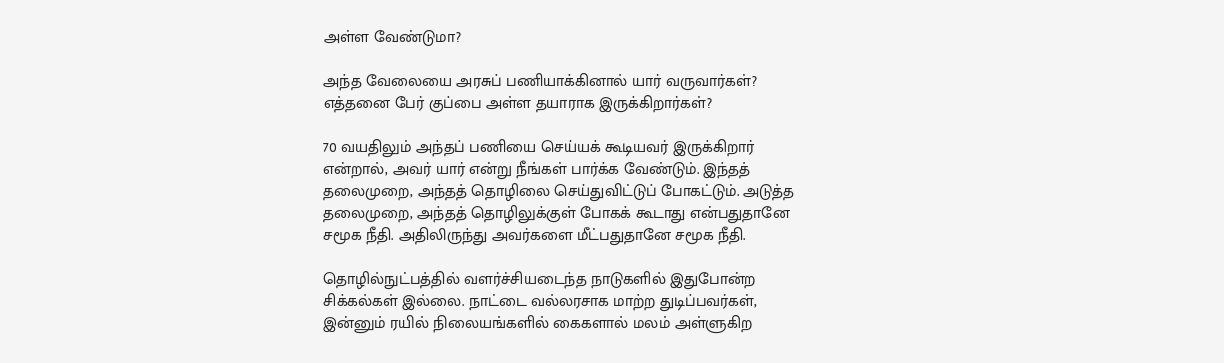அள்ள வேண்டுமா?

அந்த வேலையை அரசுப் பணியாக்கினால் யார் வருவார்கள்? எத்தனை பேர் குப்பை அள்ள தயாராக இருக்கிறார்கள்?

70 வயதிலும் அந்தப் பணியை செய்யக் கூடியவர் இருக்கிறார் என்றால், அவர் யார் என்று நீங்கள் பார்க்க வேண்டும். இந்தத் தலைமுறை, அந்தத் தொழிலை செய்துவிட்டுப் போகட்டும். அடுத்த தலைமுறை, அந்தத் தொழிலுக்குள் போகக் கூடாது என்பதுதானே சமூக நீதி. அதிலிருந்து அவர்களை மீட்பதுதானே சமூக நீதி.

தொழில்நுட்பத்தில் வளர்ச்சியடைந்த நாடுகளில் இதுபோன்ற சிக்கல்கள் இல்லை. நாட்டை வல்லரசாக மாற்ற துடிப்பவர்கள், இன்னும் ரயில் நிலையங்களில் கைகளால் மலம் அள்ளுகிற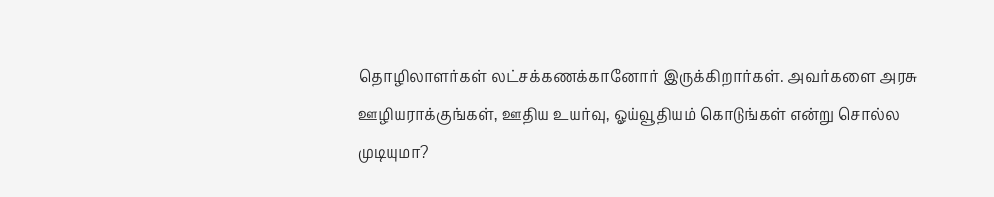தொழிலாளர்கள் லட்சக்கணக்கானோர் இருக்கிறார்கள். அவர்களை அரசு ஊழியராக்குங்கள், ஊதிய உயர்வு, ஓய்வூதியம் கொடுங்கள் என்று சொல்ல முடியுமா?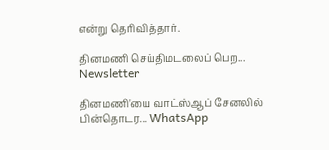என்று தெரிவித்தார்.

தினமணி செய்திமடலைப் பெற... Newsletter

தினமணி'யை வாட்ஸ்ஆப் சேனலில் பின்தொடர... WhatsApp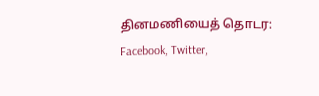தினமணியைத் தொடர: Facebook, Twitter,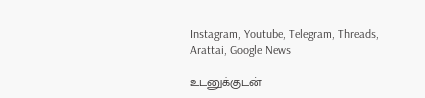Instagram, Youtube, Telegram, Threads, Arattai, Google News

உடனுக்குடன்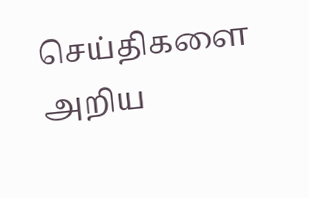செய்திகளை அறிய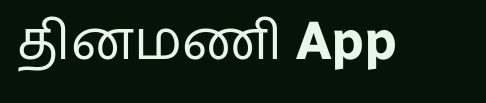தினமணி App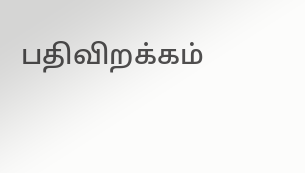பதிவிறக்கம்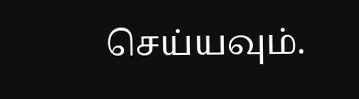செய்யவும்.